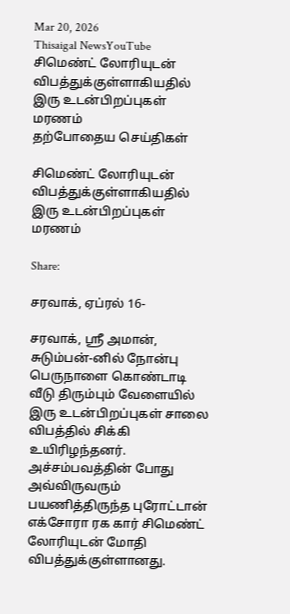Mar 20, 2026
Thisaigal NewsYouTube
சிமெண்ட் லோரியுடன் விபத்துக்குள்ளாகியதில் இரு உடன்பிறப்புகள் மரணம்
தற்போதைய செய்திகள்

சிமெண்ட் லோரியுடன் விபத்துக்குள்ளாகியதில் இரு உடன்பிறப்புகள் மரணம்

Share:

சரவாக், ஏப்ரல் 16-

சரவாக், ஸ்ரீ அமான், சுடும்பன்-னில் நோன்பு பெருநாளை கொண்டாடி வீடு திரும்பும் வேளையில் இரு உடன்பிறப்புகள் சாலை விபத்தில் சிக்கி உயிரிழந்தனர். அச்சம்பவத்தின் போது அவ்விருவரும் பயணித்திருந்த புரோட்டான் எக்சோரா ரக கார் சிமெண்ட் லோரியுடன் மோதி விபத்துக்குள்ளானது.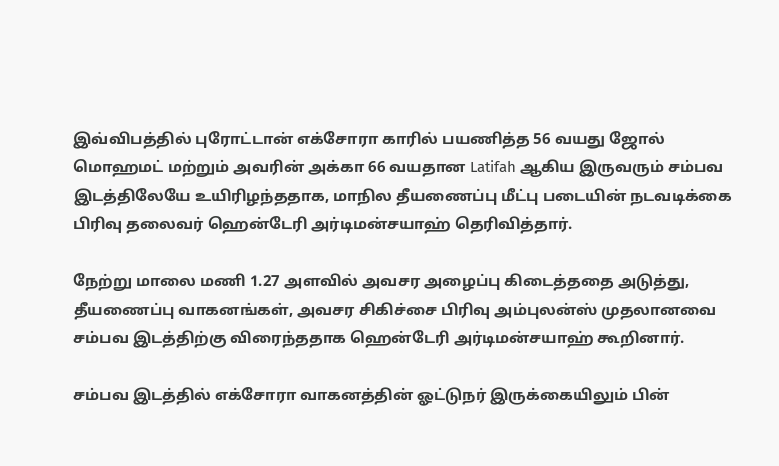இவ்விபத்தில் புரோட்டான் எக்சோரா காரில் பயணித்த 56 வயது ஜோல் மொஹமட் மற்றும் அவரின் அக்கா 66 வயதான Latifah ஆகிய இருவரும் சம்பவ இடத்திலேயே உயிரிழந்ததாக, மாநில தீயணைப்பு மீட்பு படையின் நடவடிக்கை பிரிவு தலைவர் ஹென்டேரி அர்டிமன்சயாஹ் தெரிவித்தார்.

நேற்று மாலை மணி 1.27 அளவில் அவசர அழைப்பு கிடைத்ததை அடுத்து, தீயணைப்பு வாகனங்கள், அவசர சிகிச்சை பிரிவு அம்புலன்ஸ் முதலானவை சம்பவ இடத்திற்கு விரைந்ததாக ஹென்டேரி அர்டிமன்சயாஹ் கூறினார்.

சம்பவ இடத்தில் எக்சோரா வாகனத்தின் ஓட்டுநர் இருக்கையிலும் பின்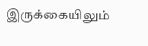இருக்கையிலும்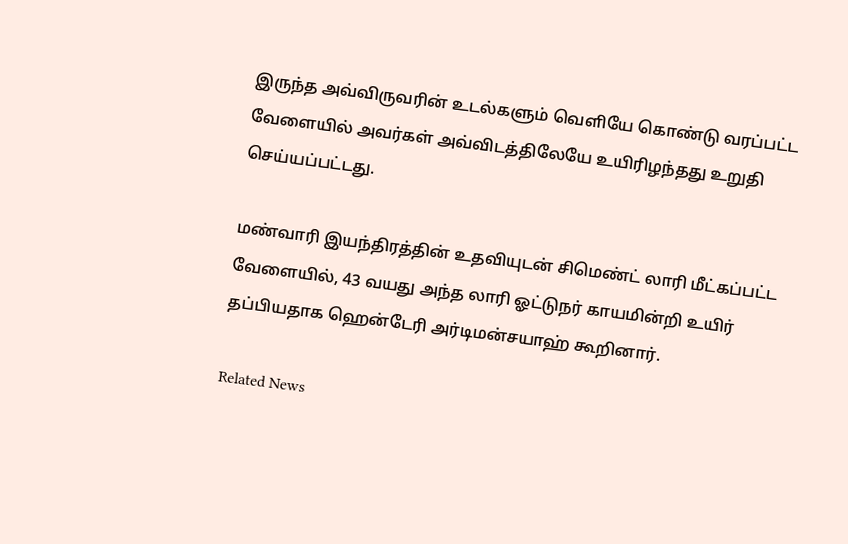இருந்த அவ்விருவரின் உடல்களும் வெளியே கொண்டு வரப்பட்ட வேளையில் அவர்கள் அவ்விடத்திலேயே உயிரிழந்தது உறுதி செய்யப்பட்டது.

மண்வாரி இயந்திரத்தின் உதவியுடன் சிமெண்ட் லாரி மீட்கப்பட்ட வேளையில், 43 வயது அந்த லாரி ஓட்டுநர் காயமின்றி உயிர் தப்பியதாக ஹென்டேரி அர்டிமன்சயாஹ் கூறினார்.

Related News